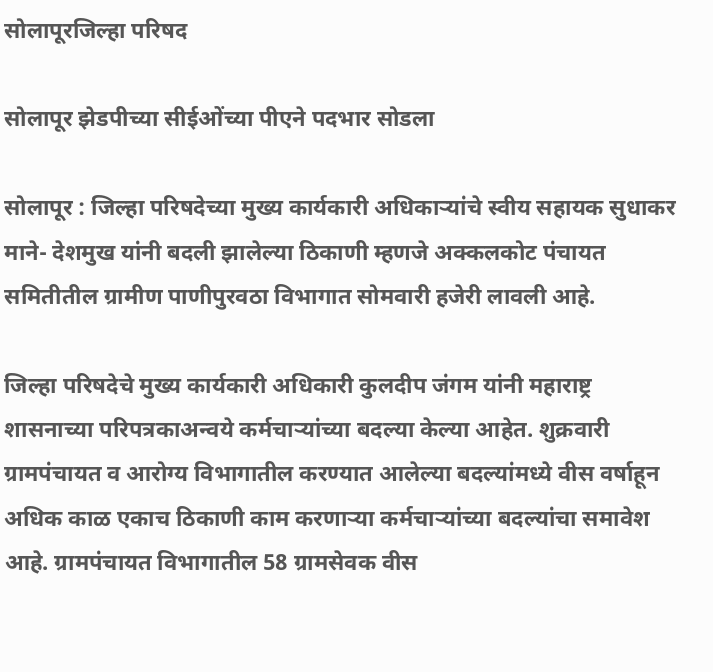सोलापूरजिल्हा परिषद

सोलापूर झेडपीच्या सीईओंच्या पीएने पदभार सोडला

सोलापूर : जिल्हा परिषदेच्या मुख्य कार्यकारी अधिकाऱ्यांचे स्वीय सहायक सुधाकर माने- देशमुख यांनी बदली झालेल्या ठिकाणी म्हणजे अक्कलकोट पंचायत समितीतील ग्रामीण पाणीपुरवठा विभागात सोमवारी हजेरी लावली आहे.

जिल्हा परिषदेचे मुख्य कार्यकारी अधिकारी कुलदीप जंगम यांनी महाराष्ट्र शासनाच्या परिपत्रकाअन्वये कर्मचाऱ्यांच्या बदल्या केल्या आहेत. शुक्रवारी ग्रामपंचायत व आरोग्य विभागातील करण्यात आलेल्या बदल्यांमध्ये वीस वर्षाहून अधिक काळ एकाच ठिकाणी काम करणाऱ्या कर्मचाऱ्यांच्या बदल्यांचा समावेश आहे. ग्रामपंचायत विभागातील 58 ग्रामसेवक वीस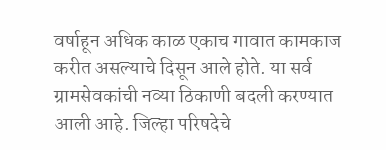वर्षाहून अधिक काळ एकाच गावात कामकाज करीत असल्याचे दिसून आले होते. या सर्व ग्रामसेवकांची नव्या ठिकाणी बदली करण्यात आली आहे. जिल्हा परिषदेचे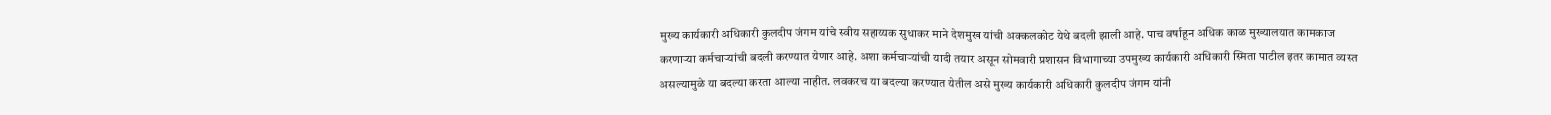मुख्य कार्यकारी अधिकारी कुलदीप जंगम यांचे स्वीय सहाय्यक सुधाकर माने देशमुख यांची अक्कलकोट येथे बदली झाली आहे. पाच वर्षाहून अधिक काळ मुख्यालयात कामकाज करणाऱ्या कर्मचाऱ्यांची बदली करण्यात येणार आहे. अशा कर्मचाऱ्यांची यादी तयार असून सोमवारी प्रशासन विभागाच्या उपमुख्य कार्यकारी अधिकारी स्मिता पाटील इतर कामात व्यस्त असल्यामुळे या बदल्या करता आल्या नाहीत. लवकरच या बदल्या करण्यात येतील असे मुख्य कार्यकारी अधिकारी कुलदीप जंगम यांनी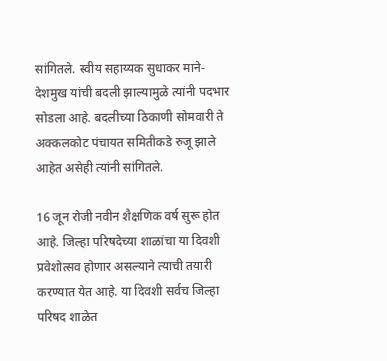सांगितले. स्वीय सहाय्यक सुधाकर माने- देशमुख यांची बदली झाल्यामुळे त्यांनी पदभार सोडला आहे. बदलीच्या ठिकाणी सोमवारी ते अक्कलकोट पंचायत समितीकडे रुजू झाले आहेत असेही त्यांनी सांगितले.

16 जून रोजी नवीन शैक्षणिक वर्ष सुरू होत आहे. जिल्हा परिषदेच्या शाळांचा या दिवशी प्रवेशोत्सव होणार असल्याने त्याची तयारी करण्यात येत आहे. या दिवशी सर्वच जिल्हा परिषद शाळेत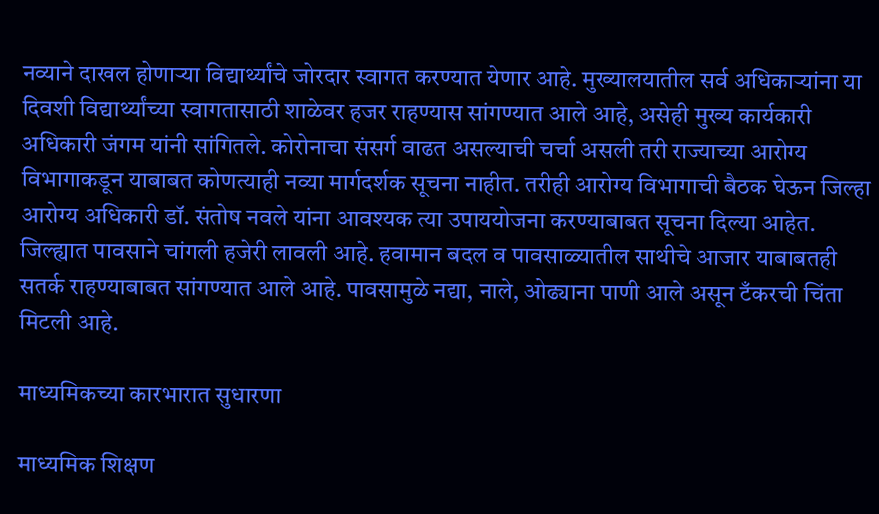नव्याने दाखल होणाऱ्या विद्यार्थ्यांचे जोरदार स्वागत करण्यात येणार आहे. मुख्यालयातील सर्व अधिकाऱ्यांना या दिवशी विद्यार्थ्यांच्या स्वागतासाठी शाळेवर हजर राहण्यास सांगण्यात आले आहे, असेही मुख्य कार्यकारी अधिकारी जंगम यांनी सांगितले. कोरोनाचा संसर्ग वाढत असल्याची चर्चा असली तरी राज्याच्या आरोग्य विभागाकडून याबाबत कोणत्याही नव्या मार्गदर्शक सूचना नाहीत. तरीही आरोग्य विभागाची बैठक घेऊन जिल्हा आरोग्य अधिकारी डॉ. संतोष नवले यांना आवश्यक त्या उपाययोजना करण्याबाबत सूचना दिल्या आहेत. जिल्ह्यात पावसाने चांगली हजेरी लावली आहे. हवामान बदल व पावसाळ्यातील साथीचे आजार याबाबतही सतर्क राहण्याबाबत सांगण्यात आले आहे. पावसामुळे नद्या, नाले, ओढ्याना पाणी आले असून टँकरची चिंता मिटली आहे.

माध्यमिकच्या कारभारात सुधारणा

माध्यमिक शिक्षण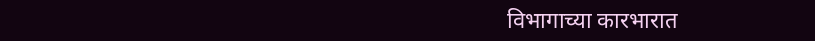विभागाच्या कारभारात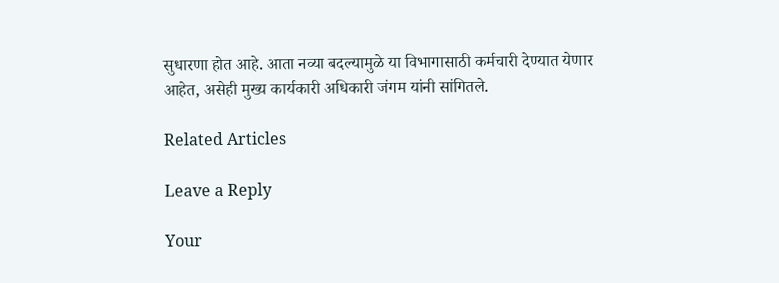सुधारणा होत आहे. आता नव्या बदल्यामुळे या विभागासाठी कर्मचारी देण्यात येणार आहेत, असेही मुख्य कार्यकारी अधिकारी जंगम यांनी सांगितले.

Related Articles

Leave a Reply

Your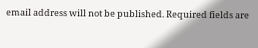email address will not be published. Required fields are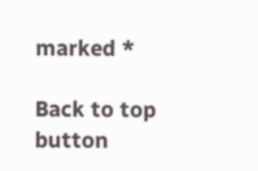marked *

Back to top button